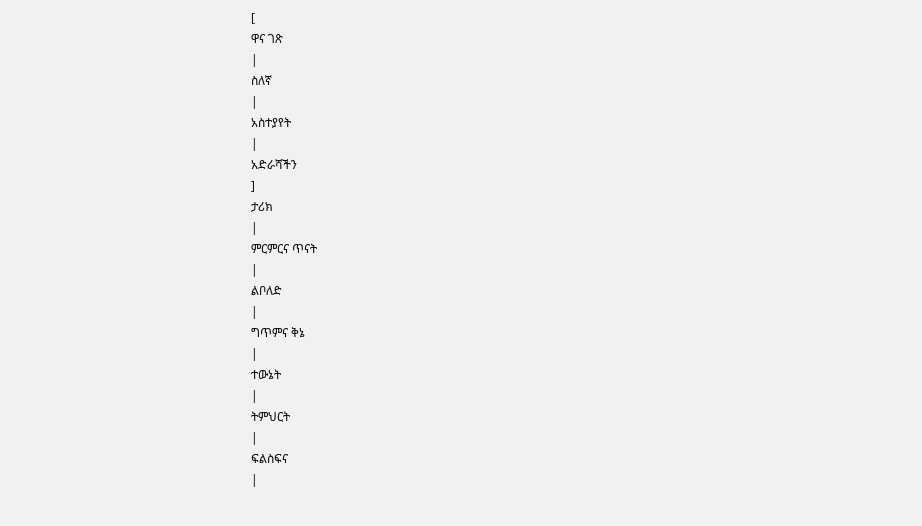[
ዋና ገጽ
|
ስለኛ
|
አስተያየት
|
አድራሻችን
]
ታሪክ
|
ምርምርና ጥናት
|
ልቦለድ
|
ግጥምና ቅኔ
|
ተውኔት
|
ትምህርት
|
ፍልስፍና
|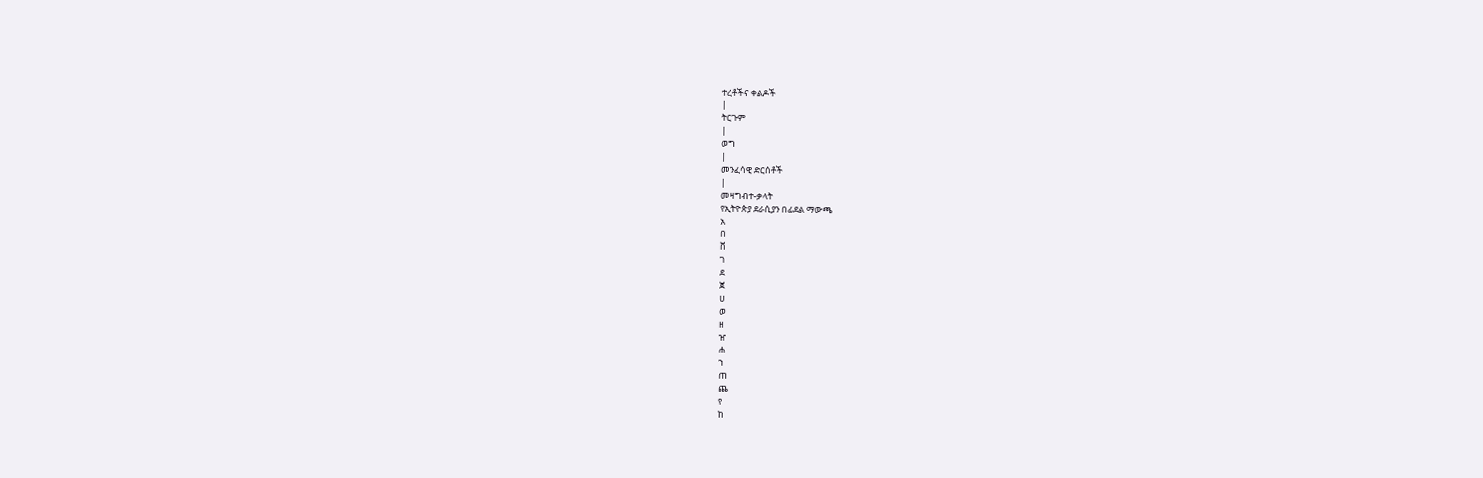ተረቶችና ቀልዶች
|
ትርጉም
|
ወግ
|
መንፈሳዊ ድርሰቶች
|
መዛግብተ-ቃላት
የኢትዮጵያ ደራሲያን በፊደል ማውጫ
አ
በ
ቨ
ገ
ደ
ጀ
ሀ
ወ
ዘ
ዠ
ሐ
ኀ
ጠ
ጨ
የ
ከ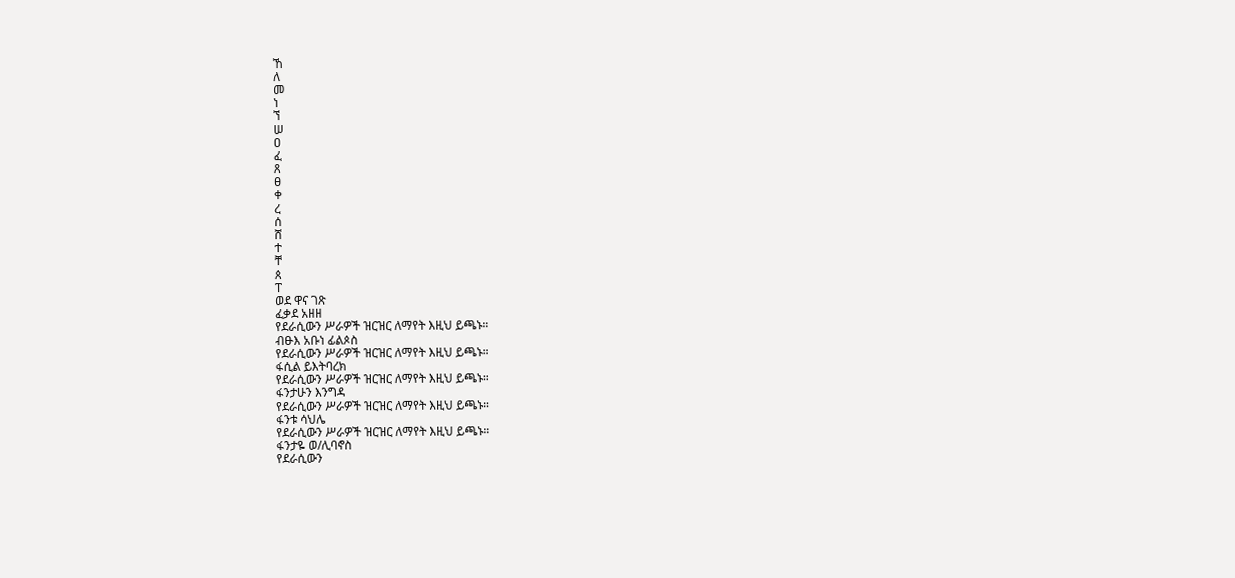ኸ
ለ
መ
ነ
ኘ
ሠ
ዐ
ፈ
ጸ
ፀ
ቀ
ረ
ሰ
ሸ
ተ
ቸ
ጰ
ፐ
ወደ ዋና ገጽ
ፈቃደ አዘዘ
የደራሲውን ሥራዎች ዝርዝር ለማየት እዚህ ይጫኑ።
ብፁእ አቡነ ፊልጶስ
የደራሲውን ሥራዎች ዝርዝር ለማየት እዚህ ይጫኑ።
ፋሲል ይእትባረክ
የደራሲውን ሥራዎች ዝርዝር ለማየት እዚህ ይጫኑ።
ፋንታሁን እንግዳ
የደራሲውን ሥራዎች ዝርዝር ለማየት እዚህ ይጫኑ።
ፋንቱ ሳህሌ
የደራሲውን ሥራዎች ዝርዝር ለማየት እዚህ ይጫኑ።
ፋንታዬ ወ/ሊባኖስ
የደራሲውን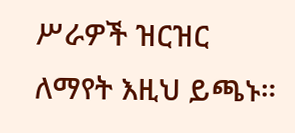ሥራዎች ዝርዝር ለማየት እዚህ ይጫኑ።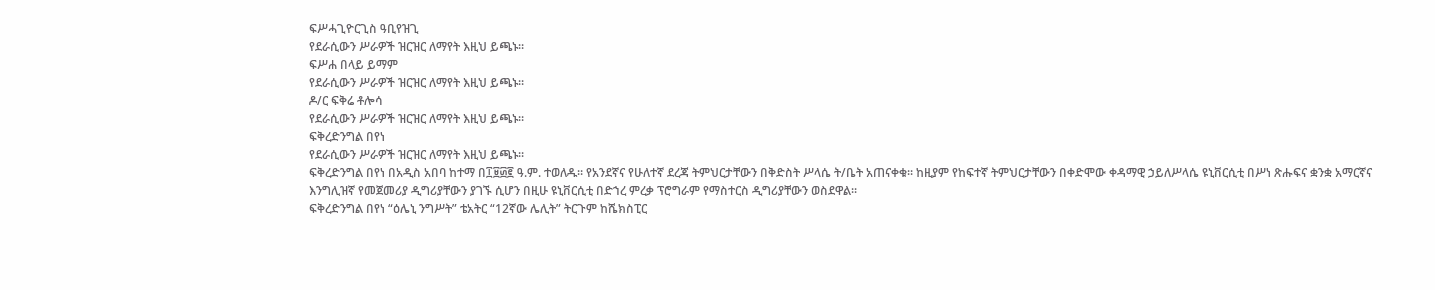ፍሥሓጊዮርጊስ ዓቢየዝጊ
የደራሲውን ሥራዎች ዝርዝር ለማየት እዚህ ይጫኑ።
ፍሥሐ በላይ ይማም
የደራሲውን ሥራዎች ዝርዝር ለማየት እዚህ ይጫኑ።
ዶ/ር ፍቅሬ ቶሎሳ
የደራሲውን ሥራዎች ዝርዝር ለማየት እዚህ ይጫኑ።
ፍቅረድንግል በየነ
የደራሲውን ሥራዎች ዝርዝር ለማየት እዚህ ይጫኑ።
ፍቅረድንግል በየነ በአዲስ አበባ ከተማ በ፲፱፴፪ ዓ.ም. ተወለዱ። የአንደኛና የሁለተኛ ደረጃ ትምህርታቸውን በቅድስት ሥላሴ ት/ቤት አጠናቀቁ፡፡ ከዚያም የከፍተኛ ትምህርታቸውን በቀድሞው ቀዳማዊ ኃይለሥላሴ ዩኒቨርሲቲ በሥነ ጽሑፍና ቋንቋ አማርኛና እንግሊዝኛ የመጀመሪያ ዲግሪያቸውን ያገኙ ሲሆን በዚሁ ዩኒቨርሲቲ በድኀረ ምረቃ ፕሮግራም የማስተርስ ዲግሪያቸውን ወስደዋል፡፡
ፍቅረድንግል በየነ “ዕሌኒ ንግሥት” ቴአትር “12ኛው ሌሊት” ትርጉም ከሼክስፒር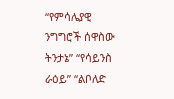“የምሳሌያዊ ንግግሮች ሰዋስው ትንታኔ” “የሳይንስ ራዕይ” “ልቦለድ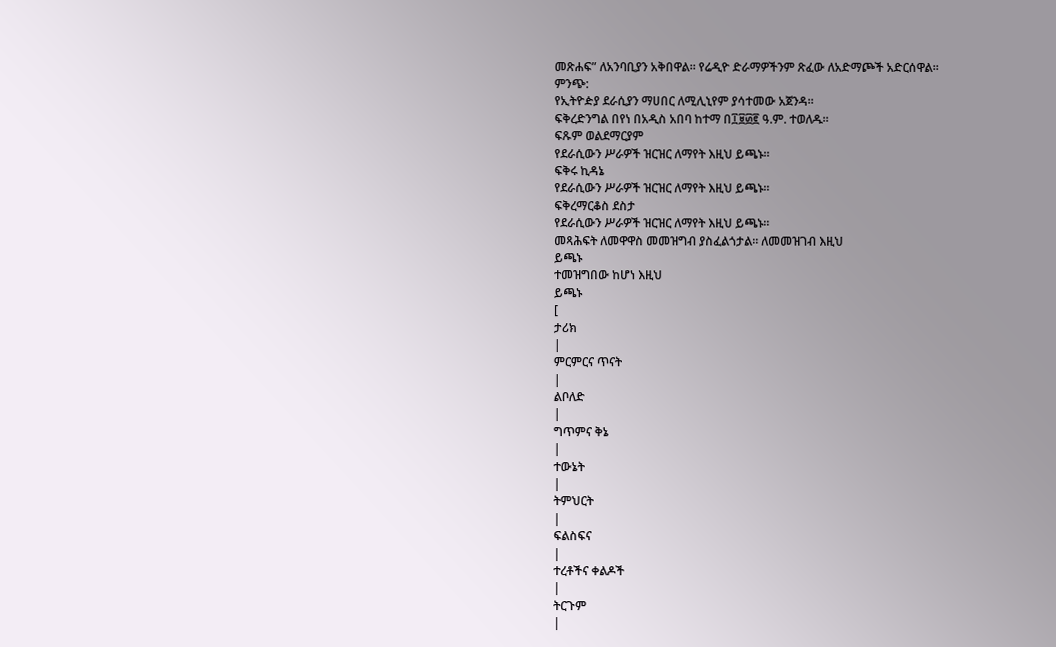መጽሐፍ” ለአንባቢያን አቅበዋል፡፡ የሬዲዮ ድራማዎችንም ጽፈው ለአድማጮች አድርሰዋል፡፡
ምንጭ:
የኢትዮዽያ ደራሲያን ማሀበር ለሚሊኒየም ያሳተመው አጀንዳ።
ፍቅረድንግል በየነ በአዲስ አበባ ከተማ በ፲፱፴፪ ዓ.ም. ተወለዱ።
ፍጹም ወልደማርያም
የደራሲውን ሥራዎች ዝርዝር ለማየት እዚህ ይጫኑ።
ፍቅሩ ኪዳኔ
የደራሲውን ሥራዎች ዝርዝር ለማየት እዚህ ይጫኑ።
ፍቅረማርቆስ ደስታ
የደራሲውን ሥራዎች ዝርዝር ለማየት እዚህ ይጫኑ።
መጻሕፍት ለመዋዋስ መመዝግብ ያስፈልጎታል። ለመመዝገብ እዚህ
ይጫኑ
ተመዝግበው ከሆነ እዚህ
ይጫኑ
[
ታሪክ
|
ምርምርና ጥናት
|
ልቦለድ
|
ግጥምና ቅኔ
|
ተውኔት
|
ትምህርት
|
ፍልስፍና
|
ተረቶችና ቀልዶች
|
ትርጉም
|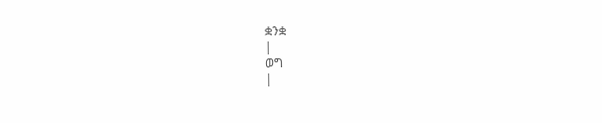ቋንቋ
|
ወግ
|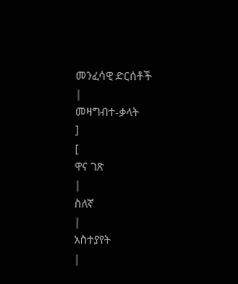መንፈሳዊ ድርሰቶች
|
መዛግብተ-ቃላት
]
[
ዋና ገጽ
|
ስለኛ
|
አስተያየት
|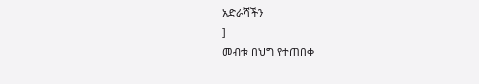አድራሻችን
]
መብቱ በህግ የተጠበቀ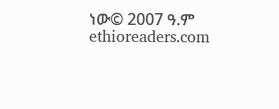ነው© 2007 ዓ.ም ethioreaders.com